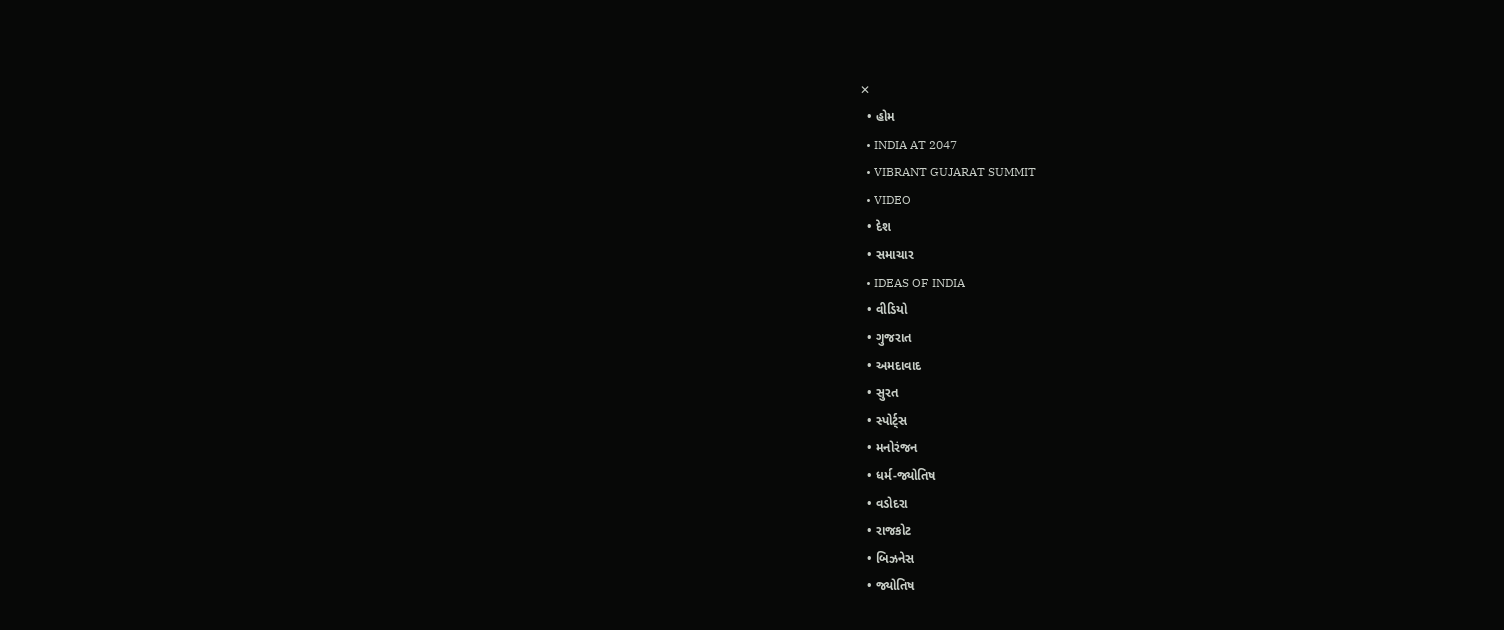✕
  • હોમ
  • INDIA AT 2047
  • VIBRANT GUJARAT SUMMIT
  • VIDEO
  • દેશ
  • સમાચાર
  • IDEAS OF INDIA
  • વીડિયો
  • ગુજરાત
  • અમદાવાદ
  • સુરત
  • સ્પોર્ટ્સ
  • મનોરંજન
  • ધર્મ-જ્યોતિષ
  • વડોદરા
  • રાજકોટ
  • બિઝનેસ
  • જ્યોતિષ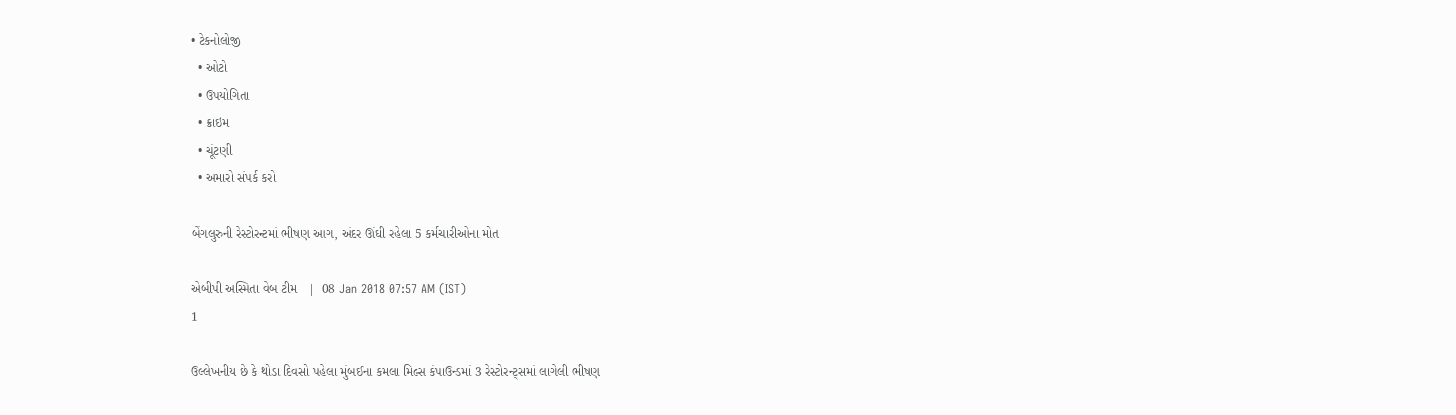• ટેકનોલોજી
  • ઓટો
  • ઉપયોગિતા
  • ક્રાઇમ
  • ચૂંટણી
  • અમારો સંપર્ક કરો

બેંગલુરુની રેસ્ટોરન્ટમાં ભીષણ આગ, અંદર ઊંઘી રહેલા 5 કર્મચારીઓના મોત

એબીપી અસ્મિતા વેબ ટીમ   |  08 Jan 2018 07:57 AM (IST)
1

ઉલ્લેખનીય છે કે થોડા દિવસો પહેલા મુંબઈના કમલા મિલ્સ કંપાઉન્ડમાં 3 રેસ્ટોરન્ટ્સમાં લાગેલી ભીષણ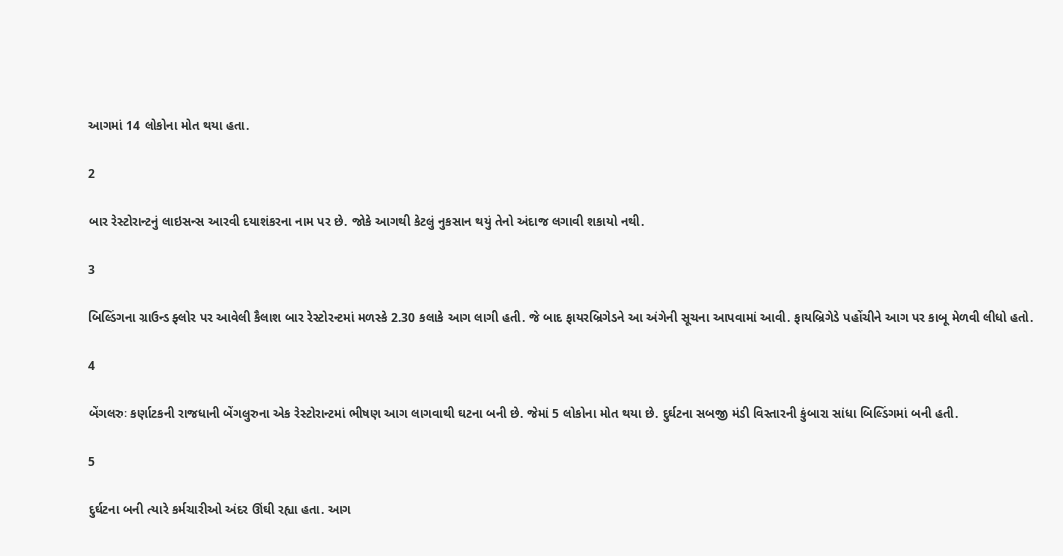આગમાં 14 લોકોના મોત થયા હતા.

2

બાર રેસ્ટોરાન્ટનું લાઇસન્સ આરવી દયાશંકરના નામ પર છે. જોકે આગથી કેટલું નુકસાન થયું તેનો અંદાજ લગાવી શકાયો નથી.

3

બિલ્ડિંગના ગ્રાઉન્ડ ફ્લોર પર આવેલી કૈલાશ બાર રેસ્ટોરન્ટમાં મળસ્કે 2.30 કલાકે આગ લાગી હતી. જે બાદ ફાયરબ્રિગેડને આ અંગેની સૂચના આપવામાં આવી. ફાયબ્રિગેડે પહોંચીને આગ પર કાબૂ મેળવી લીધો હતો.

4

બેંગલરુઃ કર્ણાટકની રાજધાની બેંગલુરુના એક રેસ્ટોરાન્ટમાં ભીષણ આગ લાગવાથી ઘટના બની છે. જેમાં 5 લોકોના મોત થયા છે. દુર્ઘટના સબજી મંડી વિસ્તારની કુંબારા સાંધા બિલ્ડિંગમાં બની હતી.

5

દુર્ઘટના બની ત્યારે કર્મચારીઓ અંદર ઊંઘી રહ્યા હતા. આગ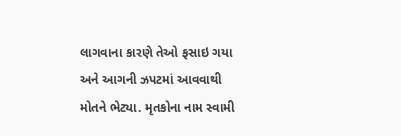લાગવાના કારણે તેઓ ફસાઇ ગયા અને આગની ઝપટમાં આવવાથી મોતને ભેટ્યા. મૃતકોના નામ સ્વામી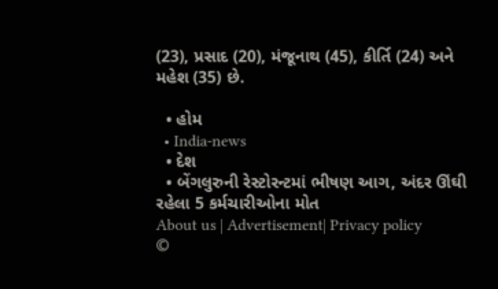(23), પ્રસાદ (20), મંજૂનાથ (45), કીર્તિ (24) અને મહેશ (35) છે.

  • હોમ
  • India-news
  • દેશ
  • બેંગલુરુની રેસ્ટોરન્ટમાં ભીષણ આગ, અંદર ઊંઘી રહેલા 5 કર્મચારીઓના મોત
About us | Advertisement| Privacy policy
©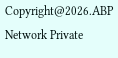Copyright@2026.ABP Network Private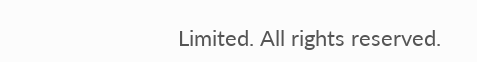Limited. All rights reserved.